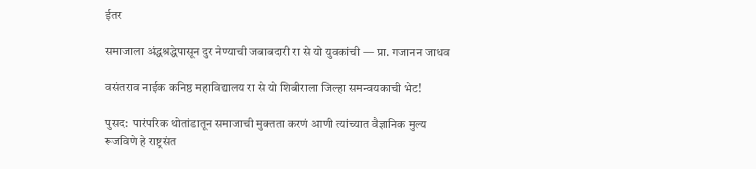ईतर

समाजाला अंद्धश्रद्धेपासून दुर नेण्याची जबाबदारी रा से यो युवकांची — प्रा. गजानन जाधव

वसंतराव नाईक कनिष्ठ महाविद्यालय रा से यो शिबीराला जिल्हा समन्वयकाची भेट!

पुसद:  पारंपरिक थोतांडातून समाजाची मुक्तता करणं आणी त्यांच्यात वैज्ञानिक मुल्य रूजविणे हे राष्ट्रसंत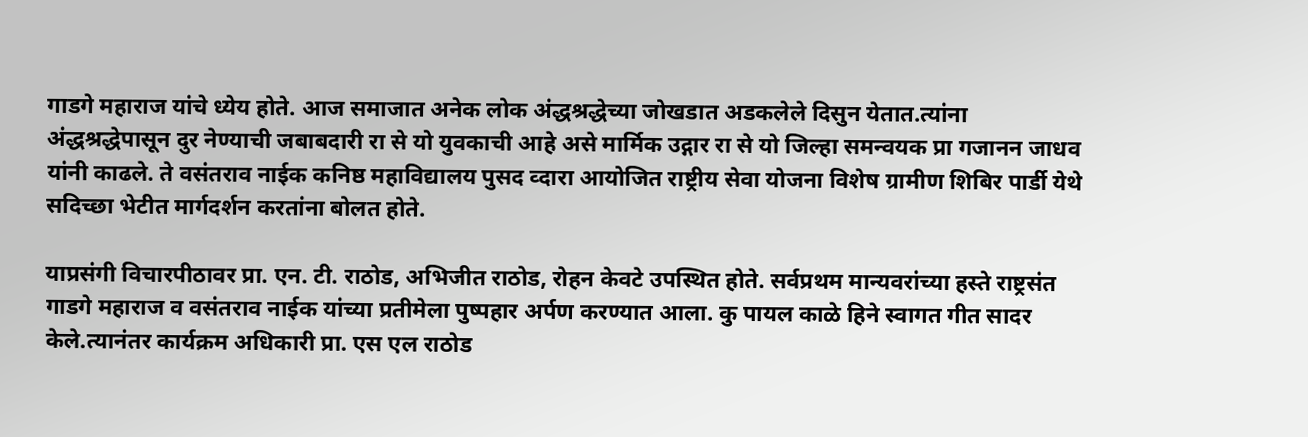गाडगे महाराज यांचे ध्येय होते. आज समाजात अनेक लोक अंद्धश्रद्धेच्या जोखडात अडकलेले दिसुन येतात.त्यांना अंद्धश्रद्धेपासून दुर नेण्याची जबाबदारी रा से यो युवकाची आहे असे मार्मिक उद्गार रा से यो जिल्हा समन्वयक प्रा गजानन जाधव यांनी काढले. ते वसंतराव नाईक कनिष्ठ महाविद्यालय पुसद व्दारा आयोजित राष्ट्रीय सेवा योजना विशेष ग्रामीण शिबिर पार्डी येथे सदिच्छा भेटीत मार्गदर्शन करतांना बोलत होते.

याप्रसंगी विचारपीठावर प्रा. एन. टी. राठोड, अभिजीत राठोड, रोहन केवटे उपस्थित होते. सर्वप्रथम मान्यवरांच्या हस्ते राष्ट्रसंत गाडगे महाराज व वसंतराव नाईक यांच्या प्रतीमेला पुष्पहार अर्पण करण्यात आला. कु पायल काळे हिने स्वागत गीत सादर केले.त्यानंतर कार्यक्रम अधिकारी प्रा. एस एल राठोड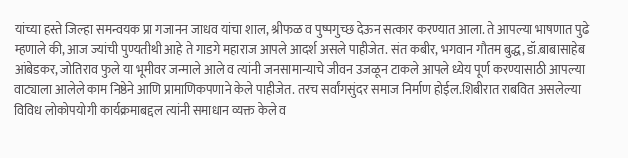यांच्या हस्ते जिल्हा समन्वयक प्रा गजानन जाधव यांचा शाल, श्रीफळ व पुष्पगुच्छ देऊन सत्कार करण्यात आला. ते आपल्या भाषणात पुढे म्हणाले की, आज ज्यांची पुण्यतीथी आहे ते गाडगे महाराज आपले आदर्श असले पाहीजेत. संत कबीर, भगवान गौतम बुद्ध, डॉ.बाबासाहेब आंबेडकर, जोतिराव फुले या भूमीवर जन्माले आले व त्यांनी जनसामान्याचे जीवन उजळून टाकले आपले ध्येय पूर्ण करण्यासाठी आपल्या वाट्याला आलेले काम निष्ठेने आणि प्रामाणिकपणाने केले पाहीजेत. तरच सर्वांगसुंदर समाज निर्माण होईल.शिबीरात राबवित असलेल्या विविध लोकोपयोगी कार्यक्रमाबद्दल त्यांनी समाधान व्यक्त केले व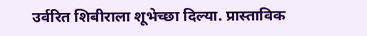उर्वरित शिबीराला शूभेच्छा दिल्या. प्रास्ताविक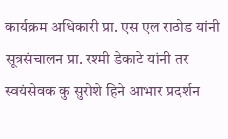कार्यक्रम अधिकारी प्रा. एस एल राठोड यांनी सूत्रसंचालन प्रा. रश्मी डेकाटे यांनी तर स्वयंसेवक कु सुरोशे हिने आभार प्रदर्शन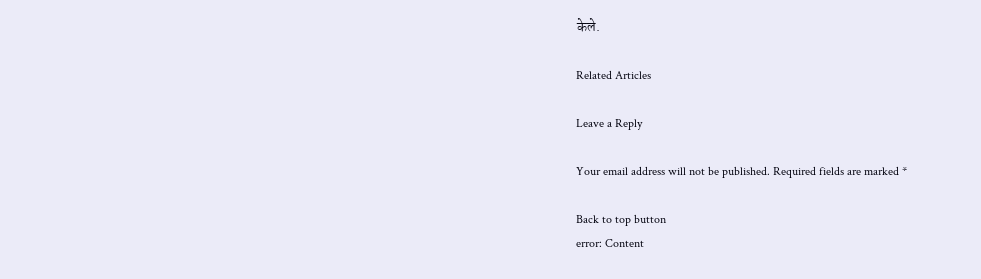केले.

Related Articles

Leave a Reply

Your email address will not be published. Required fields are marked *

Back to top button
error: Content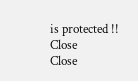is protected !!
Close
Close